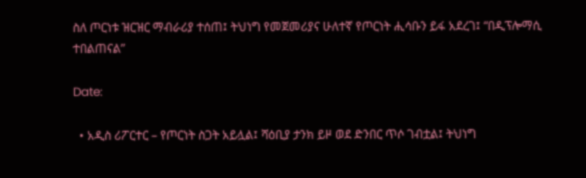ስለ ጦርነቱ ዝርዝር ማብራሪያ ተሰጠ፤ ትህነግ የመጀመሪያና ሁለተኛ የጦርነት ሒሳቡን ይፋ አደረገ፤ “በዲፕሎማሲ ተበልጠናል”

Date:

  • አዲስ ሪፖርተር – የጦርነት ስጋት አይሏል፤ ሻዕቢያ ታንክ ይዞ ወደ ድንበር ጥሶ ገብቷል፤ ትህነግ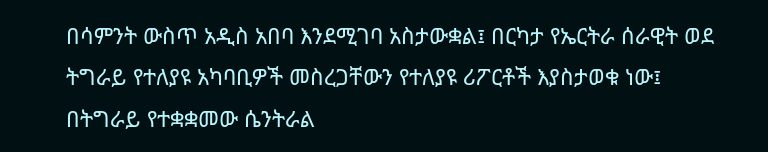በሳምንት ውስጥ አዲስ አበባ እንደሚገባ አስታውቋል፤ በርካታ የኤርትራ ሰራዊት ወደ ትግራይ የተለያዩ አካባቢዎች መስረጋቸውን የተለያዩ ሪፖርቶች እያስታወቁ ነው፤ በትግራይ የተቋቋመው ሴንትራል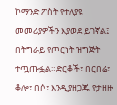ኮማንድ ፖስት የተለያዩ መመሪያዎችን እያወደ ይገኛል፤ በትግራይ የጦርነት ዝግጅት ተጧጡፏል።ድርቆች፣ በርበሬ፣ ቆሎ፣ በሶ፣ እንዲያዘጋጁ የታዘዙ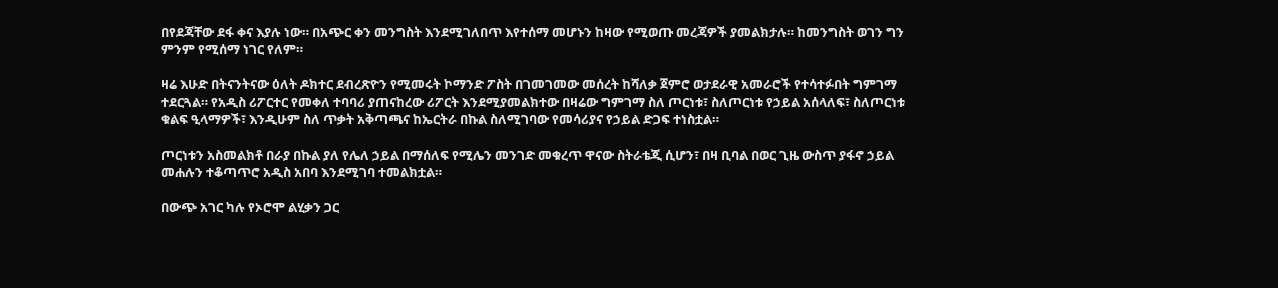በየደጃቸው ደፋ ቀና እያሉ ነው። በአጭር ቀን መንግስት እንደሚገለበጥ እየተሰማ መሆኑን ከዛው የሚወጡ መረጃዎች ያመልክታሉ። ከመንግስት ወገን ግን ምንም የሚሰማ ነገር የለም።

ዛሬ እሁድ በትናንትናው ዕለት ዶክተር ደብረጽዮን የሚመሩት ኮማንድ ፖስት በገመገመው መሰረት ከሻለቃ ጀምሮ ወታደራዊ አመራሮች የተሳተፉበት ግምገማ ተደርጓል። የአዲስ ሪፖርተር የመቀለ ተባባሪ ያጠናከረው ሪፖርት እንደሚያመልክተው በዛሬው ግምገማ ስለ ጦርነቱ፣ ስለጦርነቱ የኃይል አሰላለፍ፣ ስለጦርነቱ ቁልፍ ዒላማዎች፣ እንዲሁም ስለ ጥቃት አቅጣጫና ከኤርትራ በኩል ስለሚገባው የመሳሪያና የኃይል ድጋፍ ተነስቷል።

ጦርነቱን አስመልክቶ በራያ በኩል ያለ የሌለ ኃይል በማሰለፍ የሚሌን መንገድ መቁረጥ ዋናው ስትራቴጂ ሲሆን፣ በዛ ቢባል በወር ጊዜ ውስጥ ያፋኖ ኃይል መሐሉን ተቆጣጥሮ አዲስ አበባ እንደሚገባ ተመልክቷል።

በውጭ አገር ካሉ የኦሮሞ ልሂቃን ጋር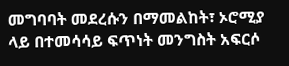መግባባት መደረሱን በማመልከት፣ ኦሮሚያ ላይ በተመሳሳይ ፍጥነት መንግስት አፍርሶ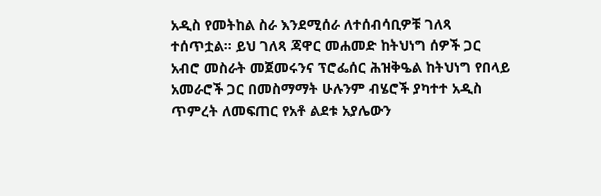አዲስ የመትከል ስራ እንደሚሰራ ለተሰብሳቢዎቹ ገለጻ ተሰጥቷል። ይህ ገለጻ ጃዋር መሐመድ ከትህነግ ሰዎች ጋር አብሮ መስራት መጀመሩንና ፕሮፌሰር ሕዝቅዔል ከትህነግ የበላይ አመራሮች ጋር በመስማማት ሁሉንም ብሄሮች ያካተተ አዲስ ጥምረት ለመፍጠር የአቶ ልደቱ አያሌውን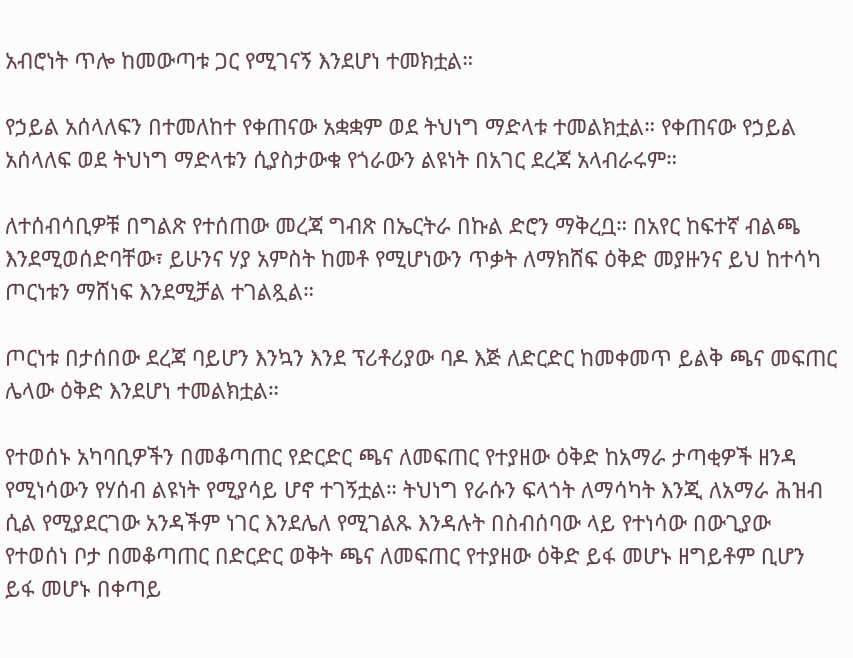አብሮነት ጥሎ ከመውጣቱ ጋር የሚገናኝ እንደሆነ ተመክቷል።

የኃይል አሰላለፍን በተመለከተ የቀጠናው አቋቋም ወደ ትህነግ ማድላቱ ተመልክቷል። የቀጠናው የኃይል አሰላለፍ ወደ ትህነግ ማድላቱን ሲያስታውቁ የጎራውን ልዩነት በአገር ደረጃ አላብራሩም።

ለተሰብሳቢዎቹ በግልጽ የተሰጠው መረጃ ግብጽ በኤርትራ በኩል ድሮን ማቅረቧ። በአየር ከፍተኛ ብልጫ እንደሚወሰድባቸው፣ ይሁንና ሃያ አምስት ከመቶ የሚሆነውን ጥቃት ለማክሸፍ ዕቅድ መያዙንና ይህ ከተሳካ ጦርነቱን ማሸነፍ እንደሚቻል ተገልጿል።

ጦርነቱ በታሰበው ደረጃ ባይሆን እንኳን እንደ ፕሪቶሪያው ባዶ እጅ ለድርድር ከመቀመጥ ይልቅ ጫና መፍጠር ሌላው ዕቅድ እንደሆነ ተመልክቷል።

የተወሰኑ አካባቢዎችን በመቆጣጠር የድርድር ጫና ለመፍጠር የተያዘው ዕቅድ ከአማራ ታጣቂዎች ዘንዳ የሚነሳውን የሃሰብ ልዩነት የሚያሳይ ሆኖ ተገኝቷል። ትህነግ የራሱን ፍላጎት ለማሳካት እንጂ ለአማራ ሕዝብ ሲል የሚያደርገው አንዳችም ነገር እንደሌለ የሚገልጹ እንዳሉት በስብሰባው ላይ የተነሳው በውጊያው የተወሰነ ቦታ በመቆጣጠር በድርድር ወቅት ጫና ለመፍጠር የተያዘው ዕቅድ ይፋ መሆኑ ዘግይቶም ቢሆን ይፋ መሆኑ በቀጣይ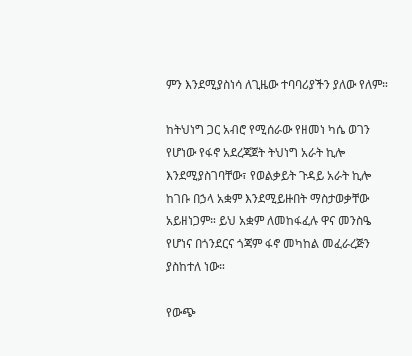ምን እንደሚያስነሳ ለጊዜው ተባባሪያችን ያለው የለም።

ከትህነግ ጋር አብሮ የሚሰራው የዘመነ ካሴ ወገን የሆነው የፋኖ አደረጃጀት ትህነግ አራት ኪሎ እንደሚያስገባቸው፣ የወልቃይት ጉዳይ አራት ኪሎ ከገቡ በኃላ አቋም እንደሚይዙበት ማስታወቃቸው አይዘነጋም። ይህ አቋም ለመከፋፈሉ ዋና መንስዔ የሆነና በጎንደርና ጎጃም ፋኖ መካከል መፈራረጅን ያስከተለ ነው።

የውጭ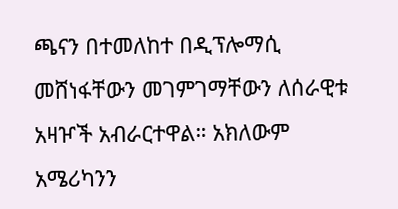ጫናን በተመለከተ በዲፕሎማሲ መሸነፋቸውን መገምገማቸውን ለሰራዊቱ አዛዦች አብራርተዋል። አክለውም አሜሪካንን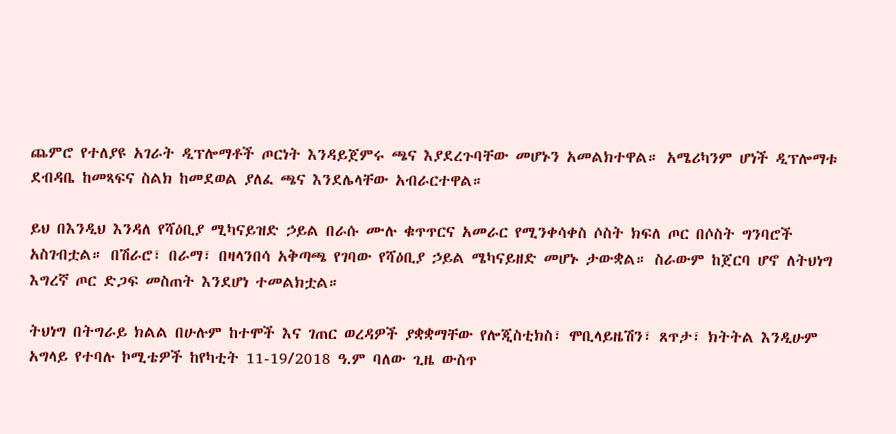ጨምሮ የተለያዩ አገራት ዲፕሎማቶች ጦርነት እንዳይጀምሩ ጫና እያደረጉባቸው መሆኑን አመልክተዋል። አሜሪካንም ሆነች ዲፕሎማቱ ደብዳቤ ከመጻፍና ስልክ ከመደወል ያለፈ ጫና እንደሌላቸው አብራርተዋል።

ይህ በእንዲህ እንዳለ የሻዕቢያ ሚካናይዝድ ኃይል በራሱ ሙሉ ቁጥጥርና አመራር የሚንቀሳቀስ ሶስት ክፍለ ጦር በሶስት ግንባሮች አስገብቷል። በሽራሮ፣ በራማ፣ በዛላንበሳ አቅጣጫ የገባው የሻዕቢያ ኃይል ሜካናይዘድ መሆኑ ታውቋል። ስራውም ከጀርባ ሆኖ ለትህነግ እግረኛ ጦር ድጋፍ መስጠት እንደሆነ ተመልክቷል።

ትህነግ በትግራይ ክልል በሁሉም ከተሞች እና ገጠር ወረዳዎች ያቋቋማቸው የሎጂስቲክስ፣ ሞቢላይዜሽን፣ ጸጥታ፣ ክትትል እንዲሁም አግላይ የተባሉ ኮሚቴዎች ከየካቲት 11-19/2018 ዓ.ም ባለው ጊዜ ውስጥ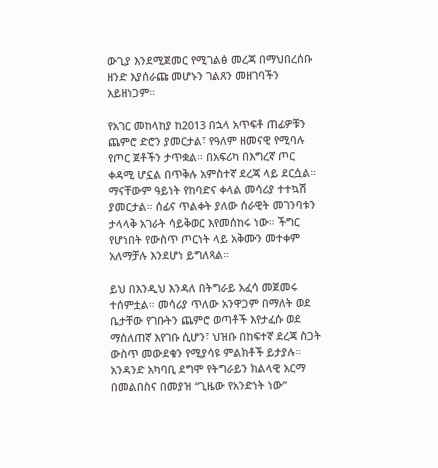ውጊያ እንደሚጀመር የሚገልፅ መረጃ በማህበረሰቡ ዘንድ እያሰራጩ መሆኑን ገልጸን መዘገባችን አይዘነጋም።

የአገር መከላከያ ከ2013 በኋላ አጥፍቶ ጠፊዎቹን ጨምሮ ድሮን ያመርታል፣ የዓለም ዘመናዊ የሚባሉ የጦር ጀቶችን ታጥቋል። በአፍሪካ በእግረኛ ጦር ቀዳሚ ሆኗል በጥቅሉ አምስተኛ ደረጃ ላይ ደርሷል። ማናቸውም ዓይነት የከባድና ቀላል መሳሪያ ተተኳሽ ያመርታል። ሰፊና ጥልቀት ያለው ሰራዊት መገንባቱን ታላላቅ አገራት ሳይቅወር እየመሰከሩ ነው። ችግር የሆነበት የውስጥ ጦርነት ላይ አቅሙን መተቀም አለማቻሉ እንደሆነ ይግለጻል።

ይህ በእንዲህ እንዳለ በትግራይ አፈሳ መጀመሩ ተሰምቷል። መሳሪያ ጥለው አንዋጋም በማለት ወደ ቤታቸው የገቡትን ጨምሮ ወጣቶች እየታፈሱ ወደ ማሰለጠኛ እየገቡ ሲሆን፣ ህዝቡ በከፍተኛ ደረጃ ስጋት ውስጥ መውደቁን የሚያሳዩ ምልክቶች ይታያሉ። አንዳንድ አካባቢ ደግሞ የትግራይን ክልላዊ አርማ በመልበስና በመያዝ “ጊዜው የአንድነት ነው”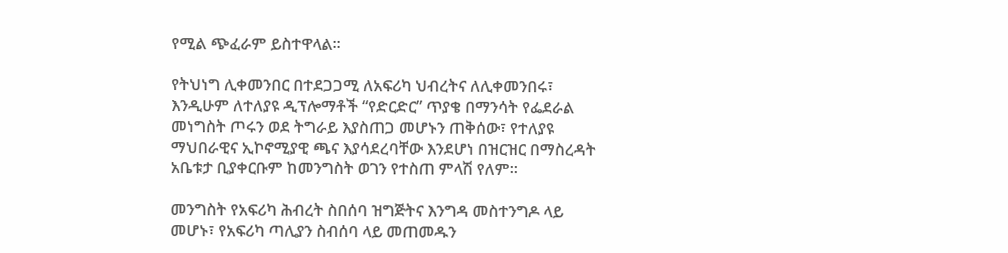የሚል ጭፈራም ይስተዋላል።

የትህነግ ሊቀመንበር በተደጋጋሚ ለአፍሪካ ህብረትና ለሊቀመንበሩ፣ እንዲሁም ለተለያዩ ዲፕሎማቶች “የድርድር” ጥያቄ በማንሳት የፌደራል መነግስት ጦሩን ወደ ትግራይ እያስጠጋ መሆኑን ጠቅሰው፣ የተለያዩ ማህበራዊና ኢኮኖሚያዊ ጫና እያሳደረባቸው እንደሆነ በዝርዝር በማስረዳት አቤቱታ ቢያቀርቡም ከመንግስት ወገን የተስጠ ምላሽ የለም።

መንግስት የአፍሪካ ሕብረት ስበሰባ ዝግጅትና እንግዳ መስተንግዶ ላይ መሆኑ፣ የአፍሪካ ጣሊያን ስብሰባ ላይ መጠመዱን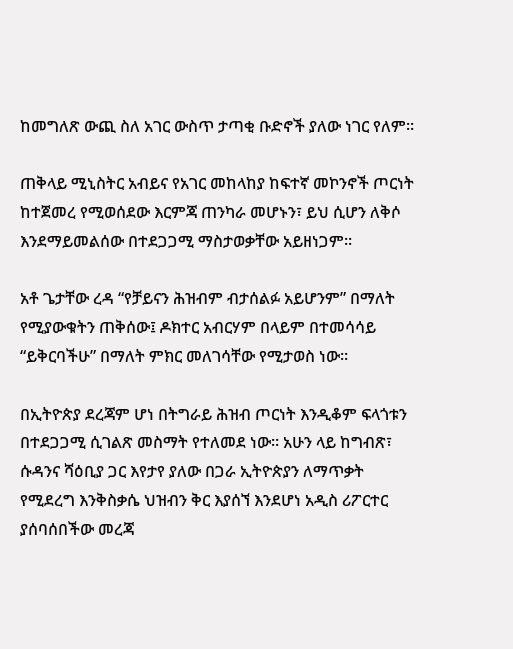ከመግለጽ ውጪ ስለ አገር ውስጥ ታጣቂ ቡድኖች ያለው ነገር የለም።

ጠቅላይ ሚኒስትር አብይና የአገር መከላከያ ከፍተኛ መኮንኖች ጦርነት ከተጀመረ የሚወሰደው እርምጃ ጠንካራ መሆኑን፣ ይህ ሲሆን ለቅሶ እንደማይመልሰው በተደጋጋሚ ማስታወቃቸው አይዘነጋም።

አቶ ጌታቸው ረዳ “የቻይናን ሕዝብም ብታሰልፉ አይሆንም” በማለት የሚያውቁትን ጠቅሰው፤ ዶክተር አብርሃም በላይም በተመሳሳይ “ይቅርባችሁ” በማለት ምክር መለገሳቸው የሚታወስ ነው።

በኢትዮጵያ ደረጃም ሆነ በትግራይ ሕዝብ ጦርነት እንዲቆም ፍላጎቱን በተደጋጋሚ ሲገልጽ መስማት የተለመደ ነው። አሁን ላይ ከግብጽ፣ ሱዳንና ሻዕቢያ ጋር እየታየ ያለው በጋራ ኢትዮጵያን ለማጥቃት የሚደረግ እንቅስቃሴ ህዝብን ቅር እያሰኘ እንደሆነ አዲስ ሪፖርተር ያሰባሰበችው መረጃ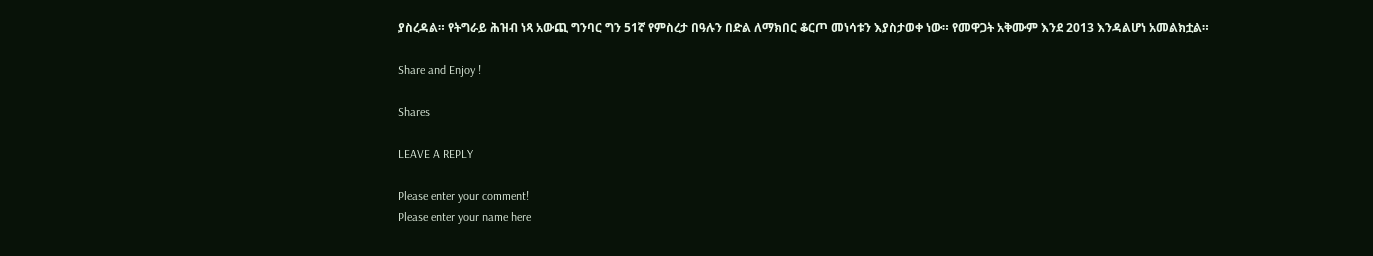ያስረዳል። የትግራይ ሕዝብ ነጻ አውጪ ግንባር ግን 51ኛ የምስረታ በዓሉን በድል ለማክበር ቆርጦ መነሳቱን እያስታወቀ ነው። የመዋጋት አቅሙም እንደ 2013 እንዳልሆነ አመልክቷል።

Share and Enjoy !

Shares

LEAVE A REPLY

Please enter your comment!
Please enter your name here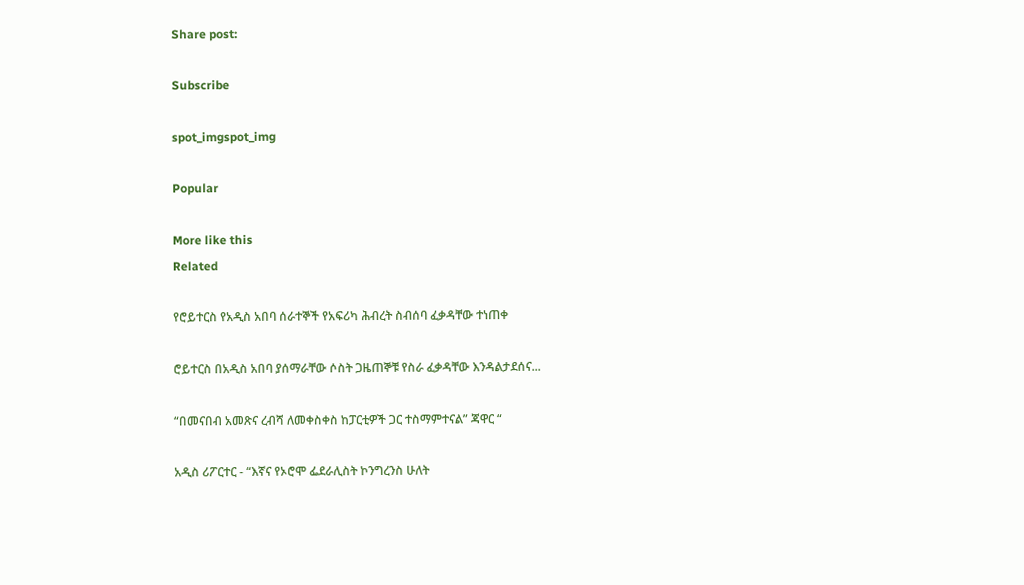Share post:

Subscribe

spot_imgspot_img

Popular

More like this
Related

የሮይተርስ የአዲስ አበባ ሰራተኞች የአፍሪካ ሕብረት ስብሰባ ፈቃዳቸው ተነጠቀ

ሮይተርስ በአዲስ አበባ ያሰማራቸው ሶስት ጋዜጠኞቹ የስራ ፈቃዳቸው እንዳልታደሰና...

“በመናበብ አመጽና ረብሻ ለመቀስቀስ ከፓርቲዎች ጋር ተስማምተናል” ጃዋር “

አዲስ ሪፖርተር - “እኛና የኦሮሞ ፌደራሊስት ኮንግረንስ ሁለት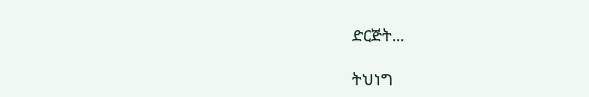ድርጅት...

ትህነግ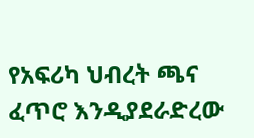የአፍሪካ ህብረት ጫና ፈጥሮ እንዲያደራድረው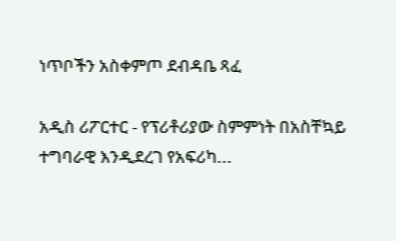ነጥቦችን አስቀምጦ ደብዳቤ ጻፈ

አዲስ ሪፖርተር - የፕሪቶሪያው ስምምነት በአስቸኳይ ተግባራዊ እንዲደረገ የአፍሪካ...